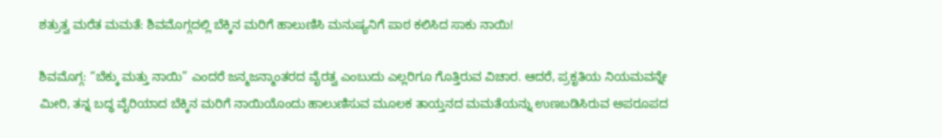ಶತ್ರುತ್ವ ಮರೆತ ಮಮತೆ: ಶಿವಮೊಗ್ಗದಲ್ಲಿ ಬೆಕ್ಕಿನ ಮರಿಗೆ ಹಾಲುಣಿಸಿ ಮನುಷ್ಯನಿಗೆ ಪಾಠ ಕಲಿಸಿದ ಸಾಕು ನಾಯಿ!

ಶಿವಮೊಗ್ಗ: “ಬೆಕ್ಕು ಮತ್ತು ನಾಯಿ” ಎಂದರೆ ಜನ್ಮಜನ್ಮಾಂತರದ ವೈರತ್ವ ಎಂಬುದು ಎಲ್ಲರಿಗೂ ಗೊತ್ತಿರುವ ವಿಚಾರ. ಆದರೆ, ಪ್ರಕೃತಿಯ ನಿಯಮವನ್ನೇ ಮೀರಿ, ತನ್ನ ಬದ್ಧ ವೈರಿಯಾದ ಬೆಕ್ಕಿನ ಮರಿಗೆ ನಾಯಿಯೊಂದು ಹಾಲುಣಿಸುವ ಮೂಲಕ ತಾಯ್ತನದ ಮಮತೆಯನ್ನು ಉಣಬಡಿಸಿರುವ ಅಪರೂಪದ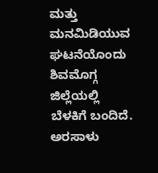ಮತ್ತು ಮನಮಿಡಿಯುವ ಘಟನೆಯೊಂದು ಶಿವಮೊಗ್ಗ ಜಿಲ್ಲೆಯಲ್ಲಿ ಬೆಳಕಿಗೆ ಬಂದಿದೆ. ಅರಸಾಳು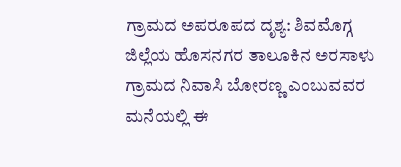ಗ್ರಾಮದ ಅಪರೂಪದ ದೃಶ್ಯ: ಶಿವಮೊಗ್ಗ ಜಿಲ್ಲೆಯ ಹೊಸನಗರ ತಾಲೂಕಿನ ಅರಸಾಳು ಗ್ರಾಮದ ನಿವಾಸಿ ಬೋರಣ್ಣ ಎಂಬುವವರ ಮನೆಯಲ್ಲಿ ಈ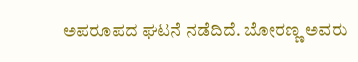ಅಪರೂಪದ ಘಟನೆ ನಡೆದಿದೆ. ಬೋರಣ್ಣ ಅವರು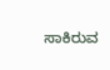ಸಾಕಿರುವ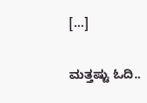[…]

ಮತ್ತಷ್ಟು ಓದಿ..